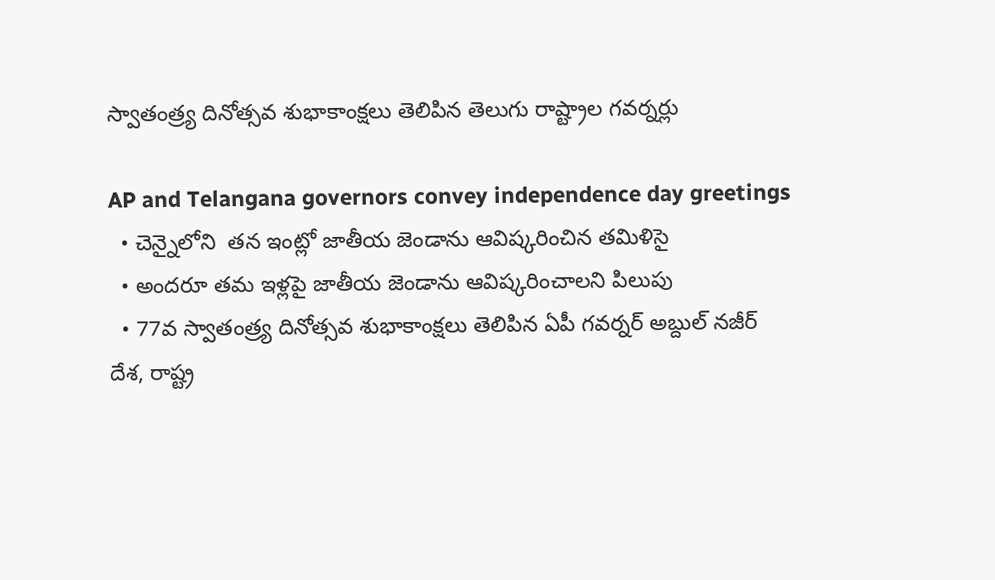స్వాతంత్ర్య దినోత్సవ శుభాకాంక్షలు తెలిపిన తెలుగు రాష్ట్రాల గవర్నర్లు

AP and Telangana governors convey independence day greetings
  • చెన్నైలోని  తన ఇంట్లో జాతీయ జెండాను ఆవిష్కరించిన తమిళిసై
  • అందరూ తమ ఇళ్లపై జాతీయ జెండాను ఆవిష్కరించాలని పిలుపు
  • 77వ స్వాతంత్ర్య దినోత్సవ శుభాకాంక్షలు తెలిపిన ఏపీ గవర్నర్ అబ్దుల్ నజీర్
దేశ, రాష్ట్ర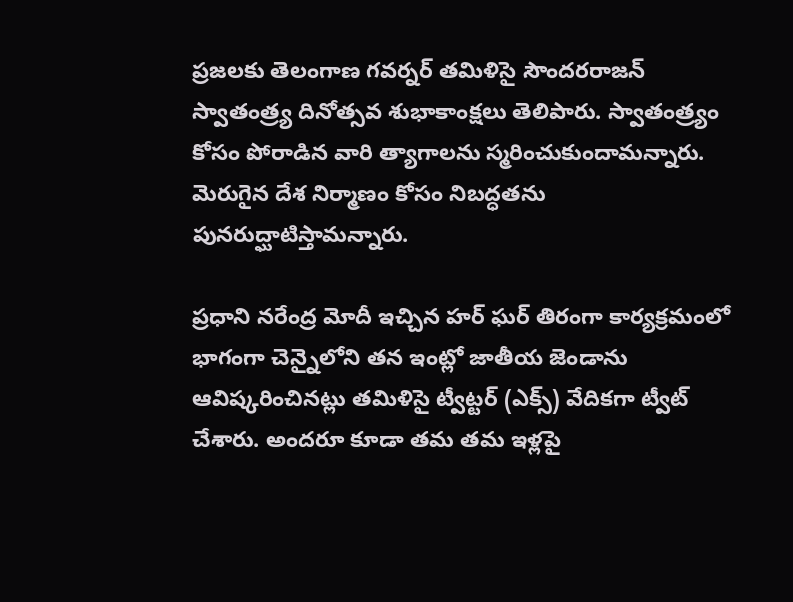ప్రజలకు తెలంగాణ గవర్నర్ తమిళిసై సౌందరరాజన్ స్వాతంత్ర్య దినోత్సవ శుభాకాంక్షలు తెలిపారు. స్వాతంత్ర్యం కోసం పోరాడిన వారి త్యాగాలను స్మరించుకుందామన్నారు. మెరుగైన దేశ నిర్మాణం కోసం నిబద్ధతను పునరుద్ఘాటిస్తామన్నారు.

ప్రధాని నరేంద్ర మోదీ ఇచ్చిన హర్ ఘర్ తిరంగా కార్యక్రమంలో భాగంగా చెన్నైలోని తన ఇంట్లో జాతీయ జెండాను ఆవిష్కరించినట్లు తమిళిసై ట్వీట్టర్ (ఎక్స్) వేదికగా ట్వీట్ చేశారు. అందరూ కూడా తమ తమ ఇళ్లపై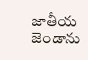జాతీయ జెండాను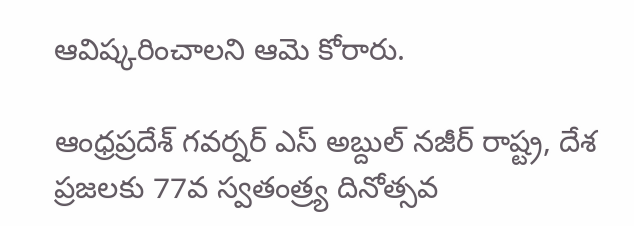ఆవిష్కరించాలని ఆమె కోరారు.

ఆంధ్రప్రదేశ్ గవర్నర్ ఎస్ అబ్దుల్ నజీర్ రాష్ట్ర, దేశ ప్రజలకు 77వ స్వతంత్ర్య దినోత్సవ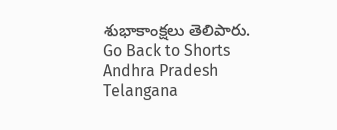శుభాకాంక్షలు తెలిపారు.
Go Back to Shorts
Andhra Pradesh
Telangana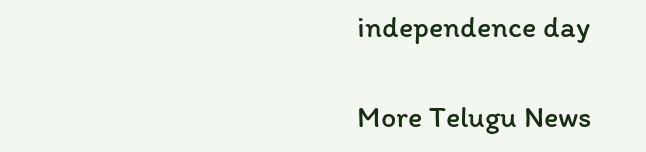independence day

More Telugu News